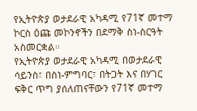የኢትዮጵያ ወታደራዊ አካዳሚ የ71ኛ መተማ ኮርስ ዕጩ መኮንኖችን በደማቅ ስነ-ስርዓት አስመርቋል።
የኢትዮጵያ ወታደራዊ አካዳሚ በወታደራዊ ሳይንስ፣ በስነ-ምግባር፣ በትጋት እና በሃገር ፍቅር ጥግ ያሰለጠናቸውን የ71ኛ መተማ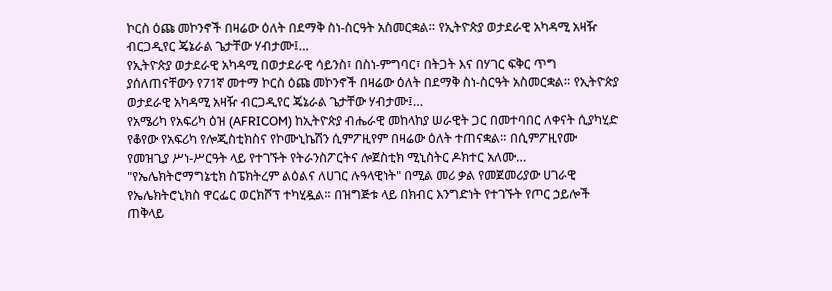ኮርስ ዕጩ መኮንኖች በዛሬው ዕለት በደማቅ ስነ-ስርዓት አስመርቋል። የኢትዮጵያ ወታደራዊ አካዳሚ አዛዥ ብርጋዲየር ጄኔራል ጌታቸው ሃብታሙ፤…
የኢትዮጵያ ወታደራዊ አካዳሚ በወታደራዊ ሳይንስ፣ በስነ-ምግባር፣ በትጋት እና በሃገር ፍቅር ጥግ ያሰለጠናቸውን የ71ኛ መተማ ኮርስ ዕጩ መኮንኖች በዛሬው ዕለት በደማቅ ስነ-ስርዓት አስመርቋል። የኢትዮጵያ ወታደራዊ አካዳሚ አዛዥ ብርጋዲየር ጄኔራል ጌታቸው ሃብታሙ፤…
የአሜሪካ የአፍሪካ ዕዝ (AFRICOM) ከኢትዮጵያ ብሔራዊ መከላከያ ሠራዊት ጋር በመተባበር ለቀናት ሲያካሂድ የቆየው የአፍሪካ የሎጂስቲክስና የኮሙኒኬሽን ሲምፖዚየም በዛሬው ዕለት ተጠናቋል። በሲምፖዚየሙ የመዝጊያ ሥነ-ሥርዓት ላይ የተገኙት የትራንስፖርትና ሎጀስቲክ ሚኒስትር ዶክተር አለሙ…
"የኤሌክትሮማግኔቲክ ስፔክትረም ልዕልና ለሀገር ሉዓላዊነት" በሚል መሪ ቃል የመጀመሪያው ሀገራዊ የኤሌክትሮኒክስ ዋርፌር ወርክሾፕ ተካሂዷል። በዝግጅቱ ላይ በክብር እንግድነት የተገኙት የጦር ኃይሎች ጠቅላይ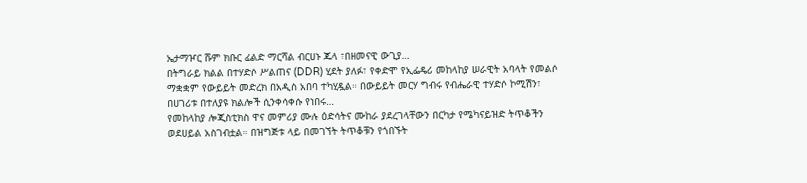ኤታማዦር ሹም ክቡር ፊልድ ማርሻል ብርሀኑ ጁላ ፣በዘመናዊ ውጊያ…
በትግራይ ክልል በተሃድሶ ሥልጠና (DDR) ሂደት ያለፉ፣ የቀድሞ የኢፌዴሪ መከላከያ ሠራዊት አባላት የመልሶ ማቋቋም የውይይት መድረክ በአዲስ አበባ ተካሂዷል። በውይይት መርሃ ግብሩ የብሔራዊ ተሃድሶ ኮሚሽን፣ በሀገሪቱ በተለያዩ ክልሎች ሲንቀሳቀሱ የነበሩ…
የመከላከያ ሎጂስቲክስ ዋና መምሪያ ሙሉ ዕድሳትና ሙከራ ያደረገላቸውን በርካታ የሜካናይዝድ ትጥቆችን ወደሀይል አስገብቷል። በዝግጅቱ ላይ በመገኘት ትጥቆቹን የጎበኙት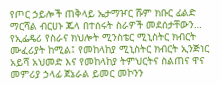የጦር ኃይሎች ጠቅላይ ኤታማዦር ሹም ክቡር ፊልድ ማርሻል ብርሀኑ ጁላ በተሰሩት ስራዎች መደሰታቸውን…
የኢፌዴሪ የስራና ክህሎት ሚንስቴር ሚኒስትር ክብርት ሙፈሪያት ከሚል፤ የመከላከያ ሚኒስትር ክብርት ኢንጅነር አይሻ አህመድ እና የመከላከያ ትምህርትና ስልጠና ዋና መምሪያ ኃላፊ ጀኔራል ይመር መኮንን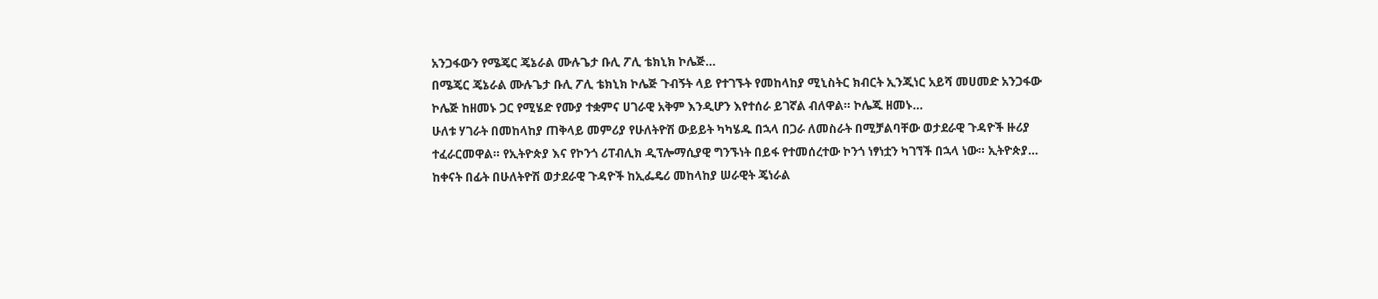አንጋፋውን የሜጄር ጄኔራል ሙሉጌታ ቡሊ ፖሊ ቴክኒክ ኮሌጅ…
በሜጄር ጄኔራል ሙሉጌታ ቡሊ ፖሊ ቴክኒክ ኮሌጅ ጉብኝት ላይ የተገኙት የመከላከያ ሚኒስትር ክብርት ኢንጂነር አይሻ መሀመድ አንጋፋው ኮሌጅ ከዘመኑ ጋር የሚሄድ የሙያ ተቋምና ሀገራዊ አቅም እንዲሆን እየተሰራ ይገኛል ብለዋል። ኮሌጁ ዘመኑ…
ሁለቱ ሃገራት በመከላከያ ጠቅላይ መምሪያ የሁለትዮሽ ውይይት ካካሄዱ በኋላ በጋራ ለመስራት በሚቻልባቸው ወታደራዊ ጉዳዮች ዙሪያ ተፈራርመዋል። የኢትዮጵያ እና የኮንጎ ሪፐብሊክ ዲፕሎማሲያዊ ግንኙነት በይፋ የተመሰረተው ኮንጎ ነፃነቷን ካገኘች በኋላ ነው። ኢትዮጵያ…
ከቀናት በፊት በሁለትዮሽ ወታደራዊ ጉዳዮች ከኢፌዴሪ መከላከያ ሠራዊት ጄነራል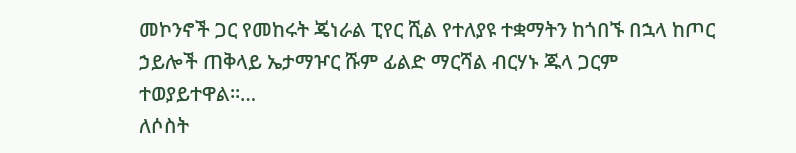መኮንኖች ጋር የመከሩት ጄነራል ፒየር ሺል የተለያዩ ተቋማትን ከጎበኙ በኋላ ከጦር ኃይሎች ጠቅላይ ኤታማዦር ሹም ፊልድ ማርሻል ብርሃኑ ጁላ ጋርም ተወያይተዋል።…
ለሶስት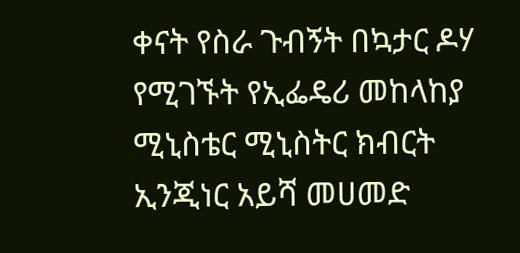ቀናት የስራ ጉብኝት በኳታር ዶሃ የሚገኙት የኢፌዴሪ መከላከያ ሚኒስቴር ሚኒስትር ክብርት ኢንጂነር አይሻ መሀመድ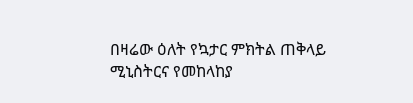በዛሬው ዕለት የኳታር ምክትል ጠቅላይ ሚኒስትርና የመከላከያ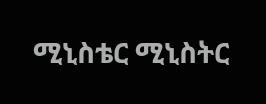ሚኒስቴር ሚኒስትር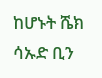ከሆኑት ሼክ ሳኡድ ቢን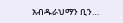አብዱራህማን ቢን…